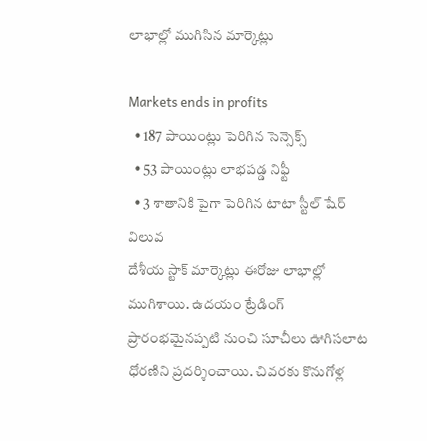లాభాల్లో ముగిసిన మార్కెట్లు

Markets ends in profits
  • 187 పాయింట్లు పెరిగిన సెన్సెక్స్
  • 53 పాయింట్లు లాభపడ్డ నిఫ్టీ
  • 3 శాతానికి పైగా పెరిగిన టాటా స్టీల్ షేర్ విలువ
దేశీయ స్టాక్ మార్కెట్లు ఈరోజు లాభాల్లో ముగిశాయి. ఉదయం ట్రేడింగ్ ప్రారంభమైనప్పటి నుంచి సూచీలు ఊగిసలాట ధోరణిని ప్రదర్శించాయి. చివరకు కొనుగోళ్ల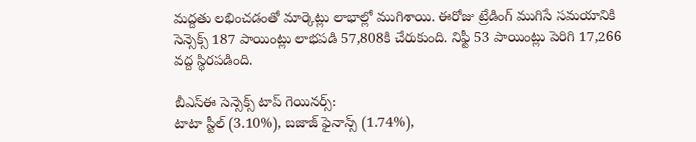మద్దతు లభించడంతో మార్కెట్లు లాభాల్లో ముగిశాయి. ఈరోజు ట్రేడింగ్ ముగిసే సమయానికి సెన్సెక్స్ 187 పాయింట్లు లాభపడి 57,808కి చేరుకుంది. నిఫ్టీ 53 పాయింట్లు పెరిగి 17,266 వద్ద స్థిరపడింది.

బీఎస్ఈ సెన్సెక్స్ టాప్ గెయినర్స్:
టాటా స్టీల్ (3.10%), బజాజ్ ఫైనాన్స్ (1.74%),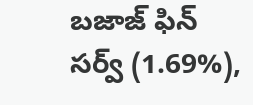బజాజ్ ఫిన్ సర్వ్ (1.69%),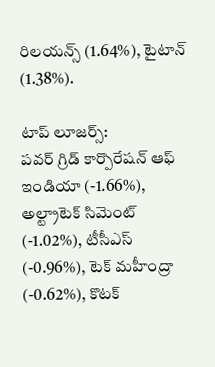రిలయన్స్ (1.64%), టైటాన్ (1.38%).

టాప్ లూజర్స్:
పవర్ గ్రిడ్ కార్పొరేషన్ ఆఫ్ ఇండియా (-1.66%), అల్ట్రాటెక్ సిమెంట్ (-1.02%), టీసీఎస్ (-0.96%), టెక్ మహీంద్రా (-0.62%), కొటక్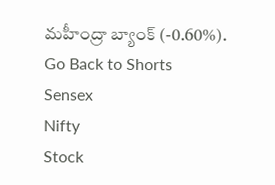మహీంద్రా బ్యాంక్ (-0.60%).
Go Back to Shorts
Sensex
Nifty
Stock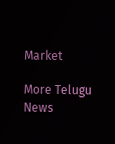Market

More Telugu News